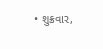• શુક્રવાર,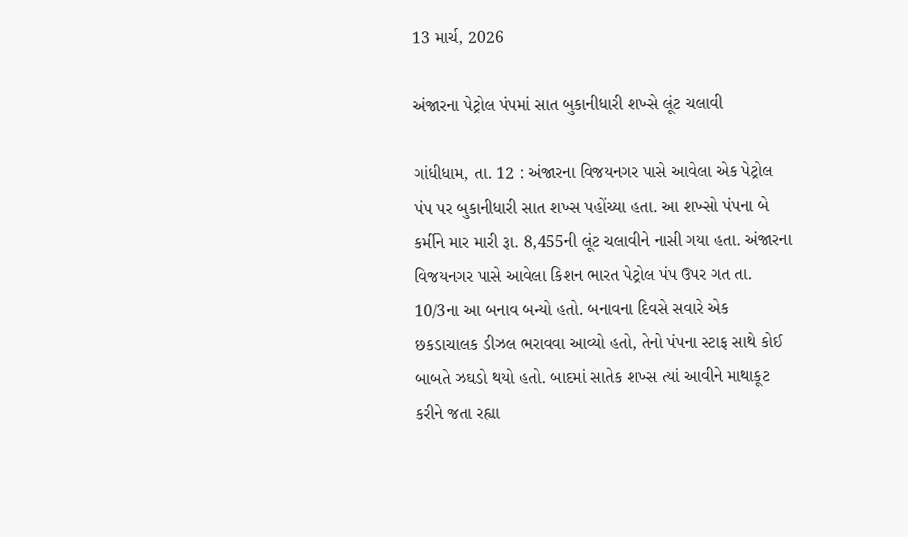13 માર્ચ, 2026

અંજારના પેટ્રોલ પંપમાં સાત બુકાનીધારી શખ્સે લૂંટ ચલાવી

ગાંધીધામ, તા. 12 : અંજારના વિજયનગર પાસે આવેલા એક પેટ્રોલ પંપ પર બુકાનીધારી સાત શખ્સ પહોંચ્યા હતા. આ શખ્સો પંપના બે કર્મીને માર મારી રૂા. 8,455ની લૂંટ ચલાવીને નાસી ગયા હતા. અંજારના વિજયનગર પાસે આવેલા કિશન ભારત પેટ્રોલ પંપ ઉપર ગત તા. 10/3ના આ બનાવ બન્યો હતો. બનાવના દિવસે સવારે એક છકડાચાલક ડીઝલ ભરાવવા આવ્યો હતો, તેનો પંપના સ્ટાફ સાથે કોઈ બાબતે ઝઘડો થયો હતો. બાદમાં સાતેક શખ્સ ત્યાં આવીને માથાકૂટ કરીને જતા રહ્યા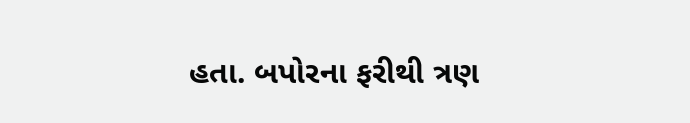હતા. બપોરના ફરીથી ત્રણ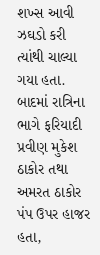શખ્સ આવી ઝઘડો કરી ત્યાંથી ચાલ્યા ગયા હતા. બાદમાં રાત્રિના ભાગે ફરિયાદી પ્રવીણ મુકેશ ઠાકોર તથા અમરત ઠાકોર પંપ ઉપર હાજર હતા,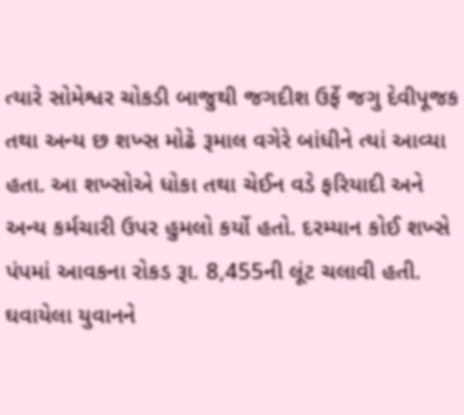ત્યારે સોમેશ્વર ચોકડી બાજુથી જગદીશ ઉર્ફે જગુ દેવીપૂજક તથા અન્ય છ શખ્સ મોઢે રૂમાલ વગેરે બાંધીને ત્યાં આવ્યા હતા. આ શખ્સોએ ધોકા તથા ચેઈન વડે ફરિયાદી અને અન્ય કર્મચારી ઉપર હુમલો કર્યો હતો. દરમ્યાન કોઈ શખ્સે પંપમાં આવકના રોકડ રૂા. 8,455ની લૂંટ ચલાવી હતી. ઘવાયેલા યુવાનને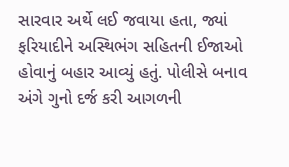સારવાર અર્થે લઈ જવાયા હતા, જ્યાં ફરિયાદીને અસ્થિભંગ સહિતની ઈજાઓ હોવાનું બહાર આવ્યું હતું. પોલીસે બનાવ અંગે ગુનો દર્જ કરી આગળની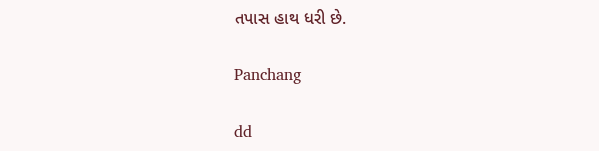તપાસ હાથ ધરી છે.

Panchang

dd